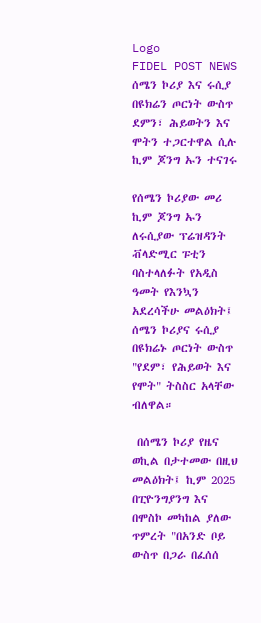Logo
FIDEL POST NEWS
ሰሜን ኮሪያ እና ሩሲያ በዩክሬን ጦርነት ውስጥ ደምን፣ ሕይወትን እና ሞትን ተጋርተዋል ሲሉ ኪም ጆንግ ኡን ተናገሩ

የሰሜን ኮሪያው መሪ ኪም ጆንግ ኡን ለሩሲያው ፕሬዝዳንት ቭላድሚር ፑቲን ባስተላለፉት የአዲስ ዓመት የእንኳን አደረሳችሁ መልዕክት፤ ሰሜን ኮሪያና ሩሲያ በዩክሬኑ ጦርነት ውስጥ "የደም፣ የሕይወት እና የሞት" ትስስር አላቸው ብለዋል።

 በሰሜን ኮሪያ የዜና ወኪል በታተመው በዚህ መልዕክት፤ ኪም 2025 በፒዮንግያንግ እና በሞስኮ መካከል ያለው ጥምረት "በአንድ ቦይ ውስጥ በጋራ በፈሰሰ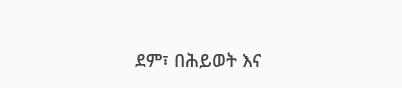ደም፣ በሕይወት እና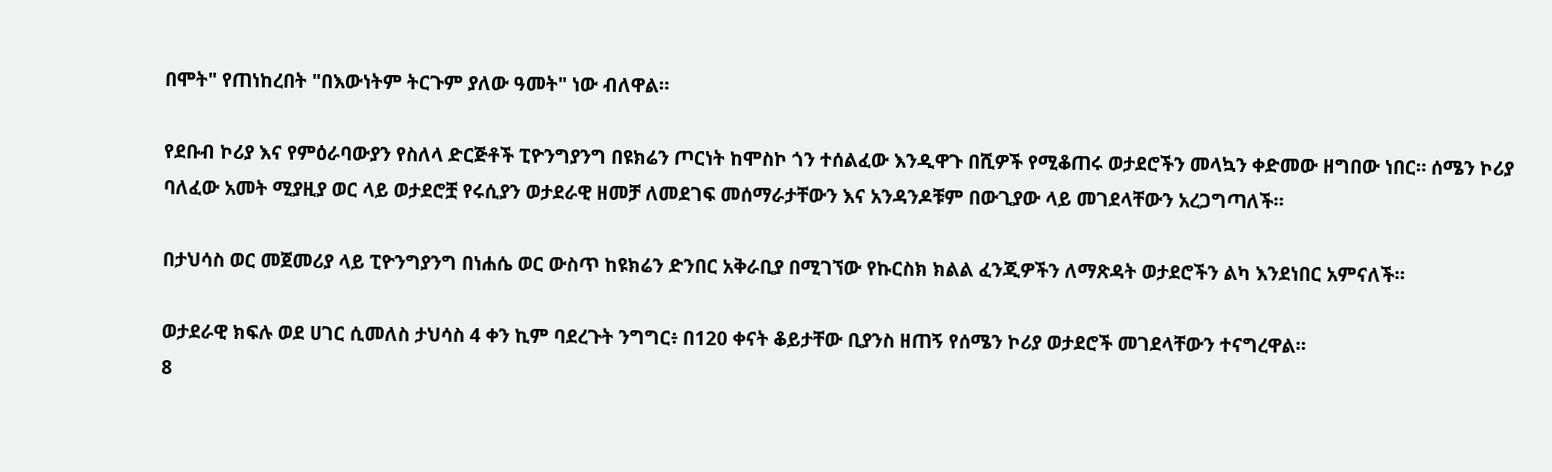በሞት" የጠነከረበት "በእውነትም ትርጉም ያለው ዓመት" ነው ብለዋል።

የደቡብ ኮሪያ እና የምዕራባውያን የስለላ ድርጅቶች ፒዮንግያንግ በዩክሬን ጦርነት ከሞስኮ ጎን ተሰልፈው እንዲዋጉ በሺዎች የሚቆጠሩ ወታደሮችን መላኳን ቀድመው ዘግበው ነበር። ሰሜን ኮሪያ ባለፈው አመት ሚያዚያ ወር ላይ ወታደሮቿ የሩሲያን ወታደራዊ ዘመቻ ለመደገፍ መሰማራታቸውን እና አንዳንዶቹም በውጊያው ላይ መገደላቸውን አረጋግጣለች።

በታህሳስ ወር መጀመሪያ ላይ ፒዮንግያንግ በነሐሴ ወር ውስጥ ከዩክሬን ድንበር አቅራቢያ በሚገኘው የኩርስክ ክልል ፈንጂዎችን ለማጽዳት ወታደሮችን ልካ እንደነበር አምናለች።

ወታደራዊ ክፍሉ ወደ ሀገር ሲመለስ ታህሳስ 4 ቀን ኪም ባደረጉት ንግግር፥ በ120 ቀናት ቆይታቸው ቢያንስ ዘጠኝ የሰሜን ኮሪያ ወታደሮች መገደላቸውን ተናግረዋል።
8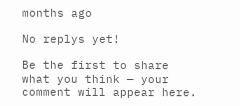months ago

No replys yet!

Be the first to share what you think — your comment will appear here.